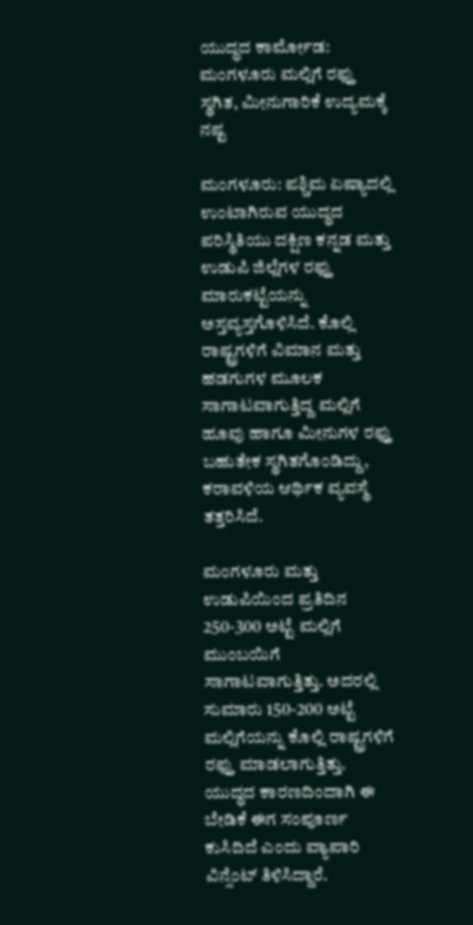ಯುದ್ಧದ ಕಾರ್ಮೋಡ: ಮಂಗಳೂರು ಮಲ್ಲಿಗೆ ರಫ್ತು ಸ್ಥಗಿತ, ಮೀನುಗಾರಿಕೆ ಉದ್ಯಮಕ್ಕೆ ನಷ್ಟ

ಮಂಗಳೂರು: ಪಶ್ಚಿಮ ಏಷ್ಯಾದಲ್ಲಿ ಉಂಟಾಗಿರುವ ಯುದ್ಧದ ಪರಿಸ್ಥಿತಿಯು ದಕ್ಷಿಣ ಕನ್ನಡ ಮತ್ತು ಉಡುಪಿ ಜಿಲ್ಲೆಗಳ ರಫ್ತು ಮಾರುಕಟ್ಟೆಯನ್ನು ಅಸ್ತವ್ಯಸ್ತಗೊಳಿಸಿದೆ. ಕೊಲ್ಲಿ ರಾಷ್ಟ್ರಗಳಿಗೆ ವಿಮಾನ ಮತ್ತು ಹಡಗುಗಳ ಮೂಲಕ ಸಾಗಾಟವಾಗುತ್ತಿದ್ದ ಮಲ್ಲಿಗೆ ಹೂವು ಹಾಗೂ ಮೀನುಗಳ ರಫ್ತು ಬಹುತೇಕ ಸ್ಥಗಿತಗೊಂಡಿದ್ದು, ಕರಾವಳಿಯ ಆರ್ಥಿಕ ವ್ಯವಸ್ಥೆ ತತ್ತರಿಸಿದೆ.

ಮಂಗಳೂರು ಮತ್ತು ಉಡುಪಿಯಿಂದ ಪ್ರತಿದಿನ 250-300 ಅಟ್ಟೆ ಮಲ್ಲಿಗೆ ಮುಂಬಯಿಗೆ ಸಾಗಾಟವಾಗುತ್ತಿತ್ತು. ಅದರಲ್ಲಿ ಸುಮಾರು 150-200 ಅಟ್ಟೆ ಮಲ್ಲಿಗೆಯನ್ನು ಕೊಲ್ಲಿ ರಾಷ್ಟ್ರಗಳಿಗೆ ರಫ್ತು ಮಾಡಲಾಗುತ್ತಿತ್ತು. ಯುದ್ಧದ ಕಾರಣದಿಂದಾಗಿ ಈ ಬೇಡಿಕೆ ಈಗ ಸಂಪೂರ್ಣ ಕುಸಿದಿದೆ ಎಂದು ವ್ಯಾಪಾರಿ ವಿನ್ಸೆಂಟ್ ತಿಳಿಸಿದ್ದಾರೆ.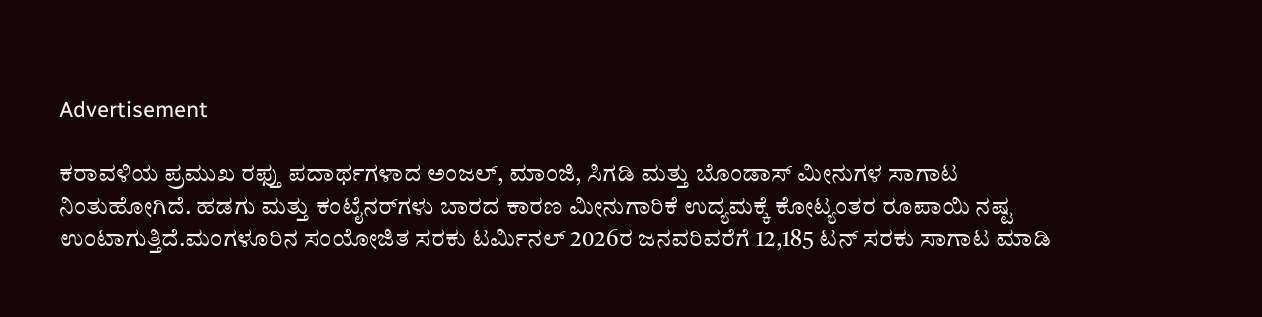Advertisement

ಕರಾವಳಿಯ ಪ್ರಮುಖ ರಫ್ತು ಪದಾರ್ಥಗಳಾದ ಅಂಜಲ್, ಮಾಂಜಿ, ಸಿಗಡಿ ಮತ್ತು ಬೊಂಡಾಸ್ ಮೀನುಗಳ ಸಾಗಾಟ ನಿಂತುಹೋಗಿದೆ. ಹಡಗು ಮತ್ತು ಕಂಟೈನರ್‌ಗಳು ಬಾರದ ಕಾರಣ ಮೀನುಗಾರಿಕೆ ಉದ್ಯಮಕ್ಕೆ ಕೋಟ್ಯಂತರ ರೂಪಾಯಿ ನಷ್ಟ ಉಂಟಾಗುತ್ತಿದೆ.ಮಂಗಳೂರಿನ ಸಂಯೋಜಿತ ಸರಕು ಟರ್ಮಿನಲ್ 2026ರ ಜನವರಿವರೆಗೆ 12,185 ಟನ್ ಸರಕು ಸಾಗಾಟ ಮಾಡಿ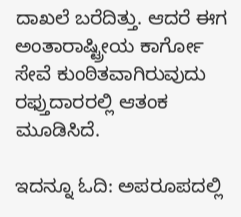ದಾಖಲೆ ಬರೆದಿತ್ತು. ಆದರೆ ಈಗ ಅಂತಾರಾಷ್ಟ್ರೀಯ ಕಾರ್ಗೋ ಸೇವೆ ಕುಂಠಿತವಾಗಿರುವುದು ರಫ್ತುದಾರರಲ್ಲಿ ಆತಂಕ ಮೂಡಿಸಿದೆ.

ಇದನ್ನೂ ಓದಿ: ಅಪರೂಪದಲ್ಲಿ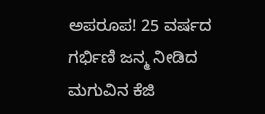ಅಪರೂಪ! 25 ವರ್ಷದ ಗರ್ಭಿಣಿ ಜನ್ಮ ನೀಡಿದ ಮಗುವಿನ ಕೆಜಿ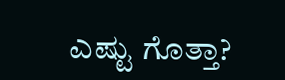ಎಷ್ಟು ಗೊತ್ತಾ?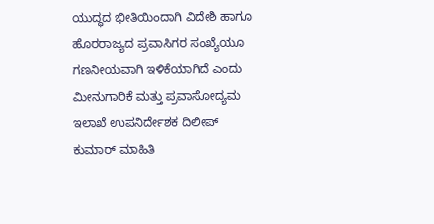ಯುದ್ಧದ ಭೀತಿಯಿಂದಾಗಿ ವಿದೇಶಿ ಹಾಗೂ ಹೊರರಾಜ್ಯದ ಪ್ರವಾಸಿಗರ ಸಂಖ್ಯೆಯೂ ಗಣನೀಯವಾಗಿ ಇಳಿಕೆಯಾಗಿದೆ ಎಂದು ಮೀನುಗಾರಿಕೆ ಮತ್ತು ಪ್ರವಾಸೋದ್ಯಮ ಇಲಾಖೆ ಉಪನಿರ್ದೇಶಕ ದಿಲೀಪ್ ಕುಮಾರ್ ಮಾಹಿತಿ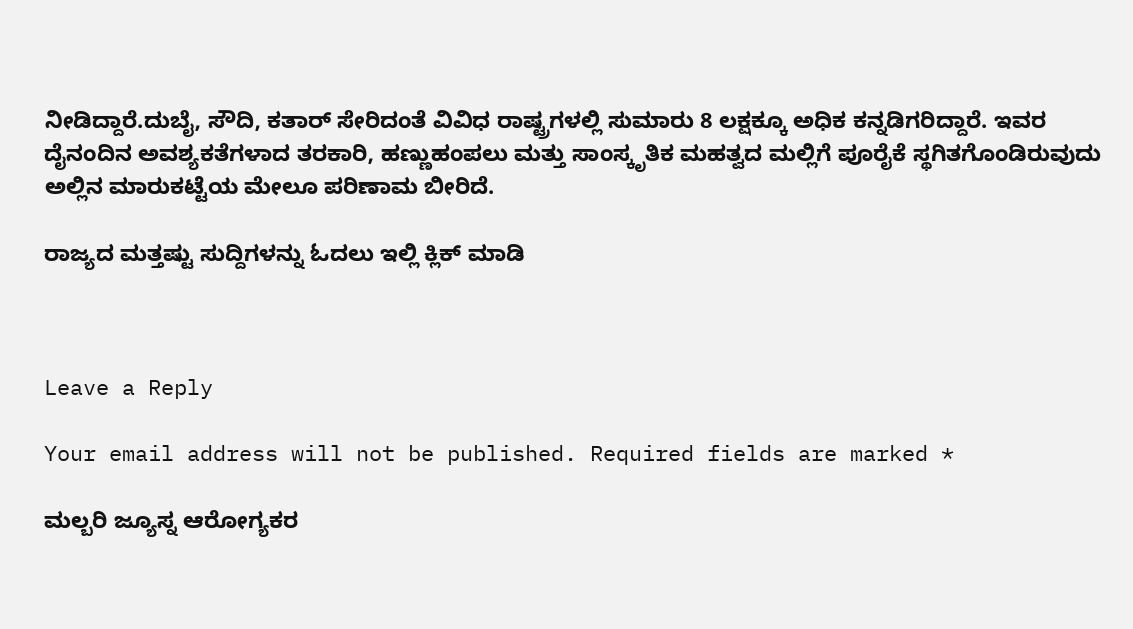ನೀಡಿದ್ದಾರೆ.ದುಬೈ, ಸೌದಿ, ಕತಾರ್ ಸೇರಿದಂತೆ ವಿವಿಧ ರಾಷ್ಟ್ರಗಳಲ್ಲಿ ಸುಮಾರು 8 ಲಕ್ಷಕ್ಕೂ ಅಧಿಕ ಕನ್ನಡಿಗರಿದ್ದಾರೆ. ಇವರ ದೈನಂದಿನ ಅವಶ್ಯಕತೆಗಳಾದ ತರಕಾರಿ, ಹಣ್ಣುಹಂಪಲು ಮತ್ತು ಸಾಂಸ್ಕೃತಿಕ ಮಹತ್ವದ ಮಲ್ಲಿಗೆ ಪೂರೈಕೆ ಸ್ಥಗಿತಗೊಂಡಿರುವುದು ಅಲ್ಲಿನ ಮಾರುಕಟ್ಟೆಯ ಮೇಲೂ ಪರಿಣಾಮ ಬೀರಿದೆ.

ರಾಜ್ಯದ ಮತ್ತಷ್ಟು ಸುದ್ದಿಗಳನ್ನು ಓದಲು ಇಲ್ಲಿ ಕ್ಲಿಕ್‌ ಮಾಡಿ



Leave a Reply

Your email address will not be published. Required fields are marked *

ಮಲ್ಬರಿ ಜ್ಯೂಸ್ನ ಆರೋಗ್ಯಕರ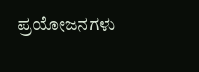ಪ್ರಯೋಜನಗಳು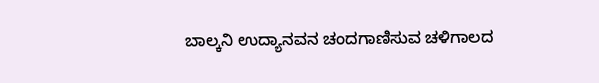ಬಾಲ್ಕನಿ ಉದ್ಯಾನವನ ಚಂದಗಾಣಿಸುವ ಚಳಿಗಾಲದ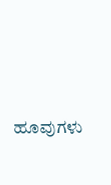ಹೂವುಗಳು